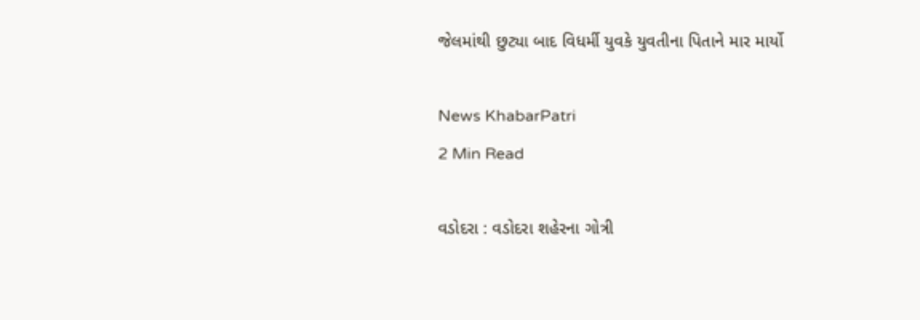જેલમાંથી છુટ્યા બાદ વિધર્મી યુવકે યુવતીના પિતાને માર માર્યો

News KhabarPatri
2 Min Read

વડોદરા : વડોદરા શહેરના ગોત્રી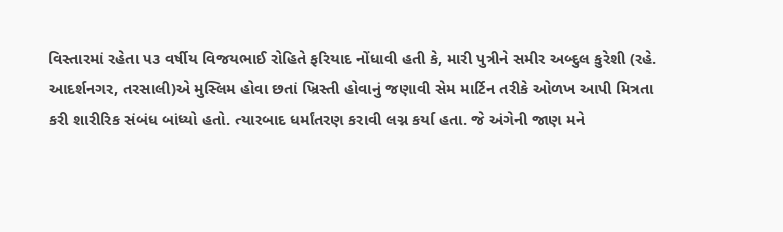વિસ્તારમાં રહેતા ૫૩ વર્ષીય વિજયભાઈ રોહિતે ફરિયાદ નોંધાવી હતી કે, મારી પુત્રીને સમીર અબ્દુલ કુરેશી (રહે. આદર્શનગર, તરસાલી)એ મુસ્લિમ હોવા છતાં ખ્રિસ્તી હોવાનું જણાવી સેમ માર્ટિન તરીકે ઓળખ આપી મિત્રતા કરી શારીરિક સંબંધ બાંધ્યો હતો. ત્યારબાદ ધર્માંતરણ કરાવી લગ્ન કર્યા હતા. જે અંગેની જાણ મને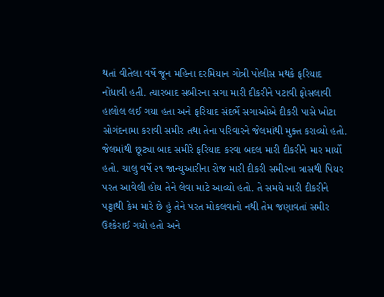થતાં વીતેલા વર્ષે જૂન મહિના દરમિયાન ગોત્રી પોલીસ મથકે ફરિયાદ નોંધાવી હતી. ત્યારબાદ સબીરના સગા મારી દીકરીને પટાવી ફોસલાવી હાલોલ લઈ ગયા હતા અને ફરિયાદ સંદર્ભે સગાઓએ દીકરી પાસે ખોટા સોગંદનામા કરાવી સમીર તથા તેના પરિવારને જેલમાંથી મુક્ત કરાવ્યો હતો. જેલમાંથી છૂટ્યા બાદ સમીરે ફરિયાદ કરવા બદલ મારી દીકરીને માર માર્યો હતો. ચાલુ વર્ષે ૨૧ જાન્યુઆરીના રોજ મારી દીકરી સમીરના ત્રાસથી પિયર પરત આવેલી હોય તેને લેવા માટે આવ્યો હતો. તે સમયે મારી દીકરીને પટ્ટાથી કેમ મારે છે હું તેને પરત મોકલવાનો નથી તેમ જણાવતાં સમીર ઉશ્કેરાઈ ગયો હતો અને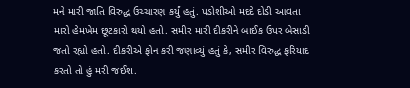મને મારી જાતિ વિરુદ્ધ ઉચ્ચારણ કર્યું હતું. પડોશીઓ મદદે દોડી આવતા મારો હેમખેમ છૂટકારો થયો હતો. સમીર મારી દીકરીને બાઈક ઉપર બેસાડી જતો રહ્યો હતો. દીકરીએ ફોન કરી જણાવ્યું હતું કે, સમીર વિરુદ્ધ ફરિયાદ કરતો તો હું મરી જઈશ.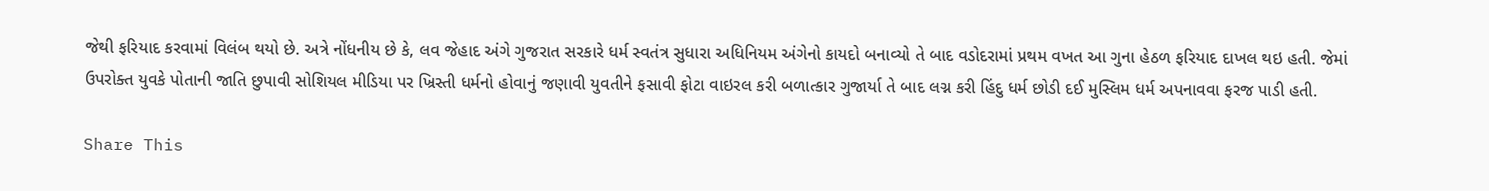જેથી ફરિયાદ કરવામાં વિલંબ થયો છે. અત્રે નોંધનીય છે કે, લવ જેહાદ અંગે ગુજરાત સરકારે ધર્મ સ્વતંત્ર સુધારા અધિનિયમ અંગેનો કાયદો બનાવ્યો તે બાદ વડોદરામાં પ્રથમ વખત આ ગુના હેઠળ ફરિયાદ દાખલ થઇ હતી. જેમાં ઉપરોક્ત યુવકે પોતાની જાતિ છુપાવી સોશિયલ મીડિયા પર ખ્રિસ્તી ધર્મનો હોવાનું જણાવી યુવતીને ફસાવી ફોટા વાઇરલ કરી બળાત્કાર ગુજાર્યા તે બાદ લગ્ન કરી હિંદુ ધર્મ છોડી દઈ મુસ્લિમ ધર્મ અપનાવવા ફરજ પાડી હતી.

Share This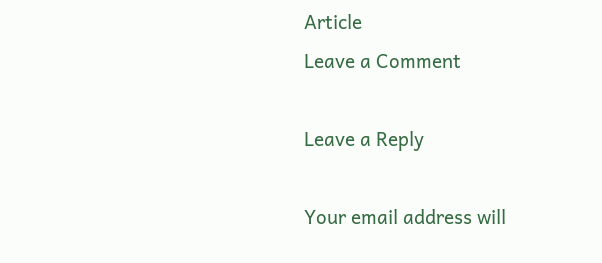Article
Leave a Comment

Leave a Reply

Your email address will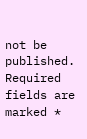not be published. Required fields are marked *